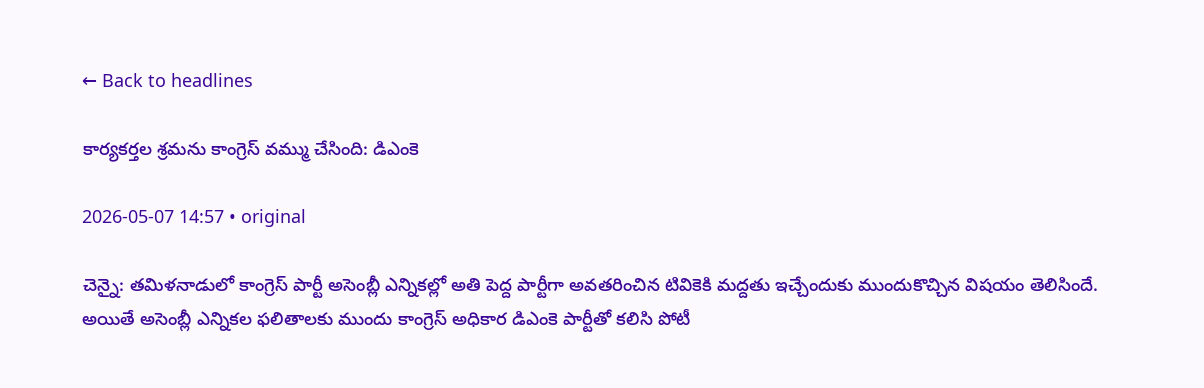← Back to headlines

కార్యకర్తల శ్రమను కాంగ్రెస్ వమ్ము చేసింది: డిఎంకె

2026-05-07 14:57 • original

చెన్నై: తమిళనాడులో కాంగ్రెస్ పార్టీ అసెంబ్లీ ఎన్నికల్లో అతి పెద్ద పార్టీగా అవతరించిన టివికెకి మద్దతు ఇచ్చేందుకు ముందుకొచ్చిన విషయం తెలిసిందే. అయితే అసెంబ్లీ ఎన్నికల ఫలితాలకు ముందు కాంగ్రెస్ అధికార డిఎంకె పార్టీతో కలిసి పోటీ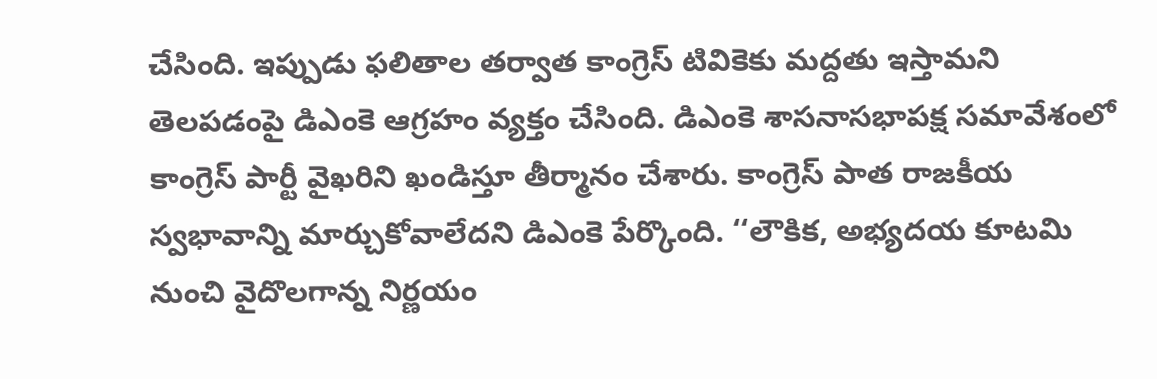చేసింది. ఇప్పుడు ఫలితాల తర్వాత కాంగ్రెస్ టివికెకు మద్దతు ఇస్తామని తెలపడంపై డిఎంకె ఆగ్రహం వ్యక్తం చేసింది. డిఎంకె శాసనాసభాపక్ష సమావేశంలో కాంగ్రెస్‌ పార్టీ వైఖరిని ఖండిస్తూ తీర్మానం చేశారు. కాంగ్రెస్ పాత రాజకీయ స్వభావాన్ని మార్చుకోవాలేదని డిఎంకె పేర్కొంది. ‘‘లౌకిక, అభ్యదయ కూటమి నుంచి వైదొలగాన్న నిర్ణయం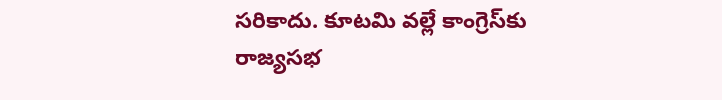సరికాదు. కూటమి వల్లే కాంగ్రెస్‌కు రాజ్యసభ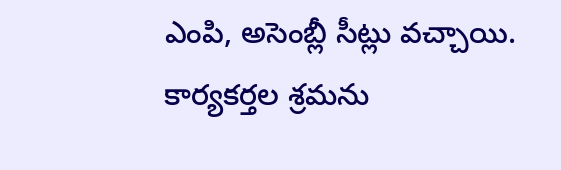ఎంపి, అసెంబ్లీ సీట్లు వచ్చాయి. కార్యకర్తల శ్రమను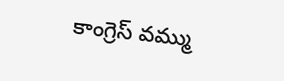కాంగ్రెస్ వమ్ము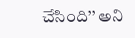చేసింది’’ అని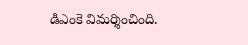డిఎంకె విమర్శించింది.